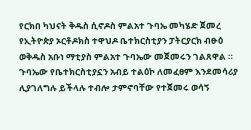የርክበ ካህናት ቅዱስ ሲኖዶስ ምልአተ ጉባኤ መካሄድ ጀመረ የኢትዮጵያ ኦርቶዶክስ ተዋህዶ ቤተክርስቲያን ፓትርያርክ ብፁዕ ወቅዱስ አቡነ ማቲያስ ምልአተ ጉባኤው መጀመሩን ገልጸዋል ። ጉባኤው የቤተክርስቲያኗን አብይ ተልዕኮ ለመፈፀም እንደመሳሪያ ሊያገለግሉ ይችላሉ ተብሎ ታምኖባቸው የተጀመሩ ወሳኝ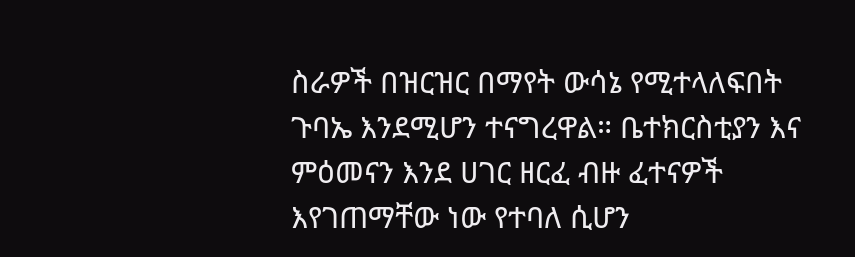ስራዎች በዝርዝር በማየት ውሳኔ የሚተላለፍበት ጉባኤ እንደሚሆን ተናግረዋል። ቤተክርስቲያን እና ምዕመናን እንደ ሀገር ዘርፈ ብዙ ፈተናዎች እየገጠማቸው ነው የተባለ ሲሆን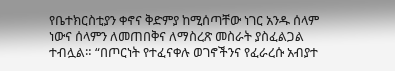የቤተክርስቲያን ቀኖና ቅድምያ ከሚሰጣቸው ነገር አንዱ ሰላም ነውና ሰላምን ለመጠበቅና ለማስረጽ መስራት ያስፈልጋል ተብሏል። “በጦርነት የተፈናቀሉ ወገኖችንና የፈራረሱ አብያተ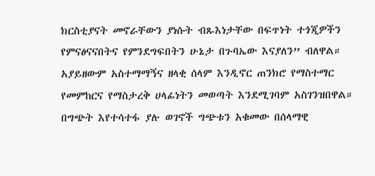ክርስቲያናት መኖራቸውን ያነሱት ብጹእነታቸው በፍጥነት ተጎጂዎችን የምናፅናናበትና የምንደግፍበትን ሁኔታ በጉባኤው እናያለን” ብለዋል። አያይዘውም አስተማማኝና ዘላቂ ሰላም እንዲኖር ጠንክሮ የማስተማር የመምከርና የማስታረቅ ሀላፊነትን መወጣት እንደሚገባም አስገንዝበዋል። በግጭት እየተሳተፋ ያሉ ወገኖች ግጭቱን አቁመው በሰላማዊ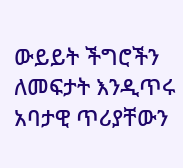ውይይት ችግሮችን ለመፍታት እንዲጥሩ አባታዊ ጥሪያቸውን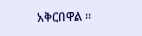አቅርበዋል ።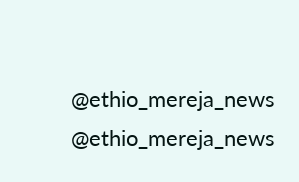@ethio_mereja_news @ethio_mereja_news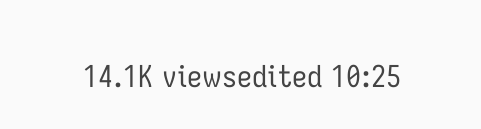14.1K viewsedited 10:25